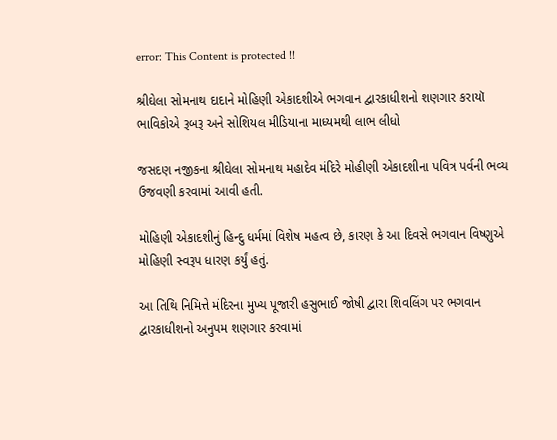error: This Content is protected !!

શ્રીઘેલા સોમનાથ દાદાને મોહિણી એકાદશીએ ભગવાન દ્વારકાધીશનો શણગાર કરાયૉ ભાવિકોએ રૂબરૂ અને સોશિયલ મીડિયાના માધ્યમથી લાભ લીધો

જસદણ નજીકના શ્રીઘેલા સોમનાથ મહાદેવ મંદિરે મોહીણી એકાદશીના પવિત્ર પર્વની ભવ્ય ઉજવણી કરવામાં આવી હતી.

મોહિણી એકાદશીનું હિન્દુ ધર્મમાં વિશેષ મહત્વ છે, કારણ કે આ દિવસે ભગવાન વિષ્ણુએ મોહિણી સ્વરૂપ ધારણ કર્યું હતું.

આ તિથિ નિમિત્તે મંદિરના મુખ્ય પૂજારી હસુભાઈ જોષી દ્વારા શિવલિંગ પર ભગવાન દ્વારકાધીશનો અનુપમ શણગાર કરવામાં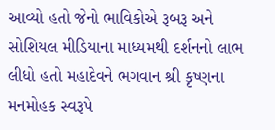આવ્યો હતો જેનો ભાવિકોએ રૂબરૂ અને સોશિયલ મીડિયાના માધ્યમથી દર્શનનો લાભ લીધો હતો મહાદેવને ભગવાન શ્રી કૃષ્ણના મનમોહક સ્વરૂપે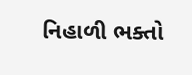નિહાળી ભક્તો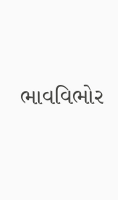ભાવવિભોર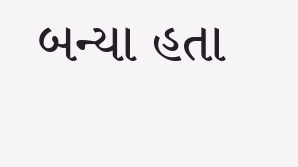બન્યા હતા